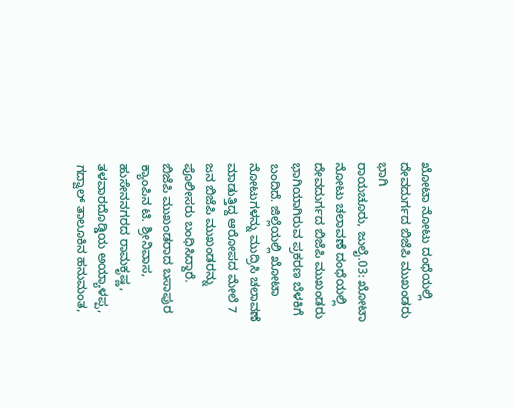ಖೋಟಾ ನೋಟು ದಂಧೆಯಲ್ಲಿ ದೇವದುರ್ಗದ ಬಿಜೆಪಿ ಮುಖಂಡರು ಭಾಗಿ
ರಾಯಚೂರು, ಜುಲೈ.03: ಖೋಟಾ ನೋಟು ಚಲಾವಣೆ ದಂಧೆಯಲ್ಲಿ ದೇವದುರ್ಗದ ಬಿಜೆಪಿ ಮುಖಂಡರು ಭಾಗಿಯಾಗಿರುವ ಪ್ರಕರಣ ಬೆಳಕಿಗೆ ಬಂದಿದೆ. ಜಿಲ್ಲೆಯಲ್ಲಿ ಖೋಟಾ ನೋಟುಗಳನ್ನು ಮುದ್ರಿಸಿ ಚಲಾವಣೆ ಮಾಡುತ್ತಿದ್ದ ಆರೋಪದ ಮೇಲೆ 7 ಜನ ಬಿಜೆಪಿ ಮುಖಂಡರನ್ನು ಪೊಲೀಸರು ಬಂಧಿಸಿದ್ದಾರೆ.
ಬಿಜೆಪಿ ಮುಖಂಡರಾದ ಬಸಾಪುರ ಕ್ಯಾಂಪಿನ ಟಿ. ಶ್ರೀನಿವಾಸ, ಹುಸೇನನಗರದ ರಾಮಕೃಷ್ಣ, ತಳವಾರದೊಡ್ಡಿಯ ಅಯ್ಯಾಳಪ್ಪ, ಗದ್ವಾಲ್ ತಾಲೂಕಿನ ಹನುಮಂತ,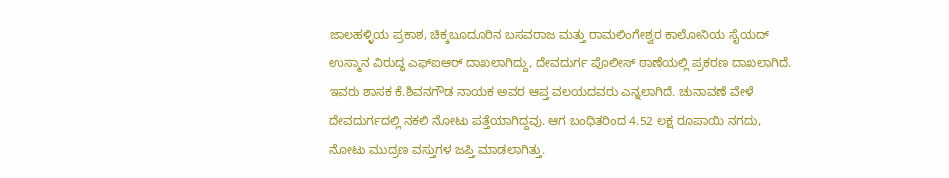ಜಾಲಹಳ್ಳಿಯ ಪ್ರಕಾಶ, ಚಿಕ್ಕಬೂದೂರಿನ ಬಸವರಾಜ ಮತ್ತು ರಾಮಲಿಂಗೇಶ್ವರ ಕಾಲೋನಿಯ ಸೈಯದ್ ಉಸ್ಮಾನ ವಿರುದ್ಧ ಎಫ್ಐಆರ್ ದಾಖಲಾಗಿದ್ದು, ದೇವದುರ್ಗ ಪೊಲೀಸ್ ಠಾಣೆಯಲ್ಲಿ ಪ್ರಕರಣ ದಾಖಲಾಗಿದೆ.
ಇವರು ಶಾಸಕ ಕೆ.ಶಿವನಗೌಡ ನಾಯಕ ಅವರ ಆಪ್ತ ವಲಯದವರು ಎನ್ನಲಾಗಿದೆ. ಚುನಾವಣೆ ವೇಳೆ ದೇವದುರ್ಗದಲ್ಲಿ ನಕಲಿ ನೋಟು ಪತ್ತೆಯಾಗಿದ್ದವು. ಆಗ ಬಂಧಿತರಿಂದ 4.52 ಲಕ್ಷ ರೂಪಾಯಿ ನಗದು, ನೋಟು ಮುದ್ರಣ ವಸ್ತುಗಳ ಜಪ್ತಿ ಮಾಡಲಾಗಿತ್ತು.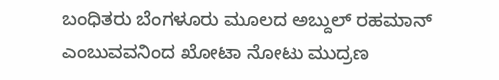ಬಂಧಿತರು ಬೆಂಗಳೂರು ಮೂಲದ ಅಬ್ದುಲ್ ರಹಮಾನ್ ಎಂಬುವವನಿಂದ ಖೋಟಾ ನೋಟು ಮುದ್ರಣ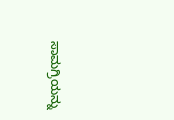ಸಾಮಗ್ರಿಯನ್ನು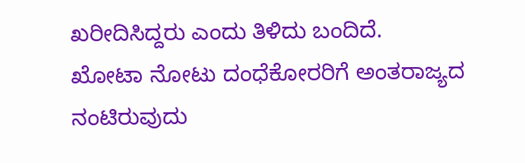ಖರೀದಿಸಿದ್ದರು ಎಂದು ತಿಳಿದು ಬಂದಿದೆ.
ಖೋಟಾ ನೋಟು ದಂಧೆಕೋರರಿಗೆ ಅಂತರಾಜ್ಯದ ನಂಟಿರುವುದು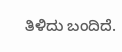ತಿಳಿದು ಬಂದಿದೆ.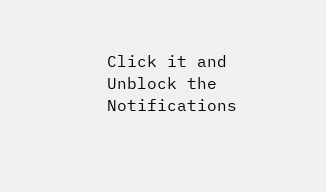Click it and Unblock the Notifications